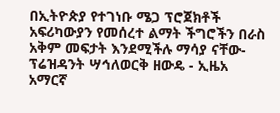በኢትዮጵያ የተገነቡ ሜጋ ፕሮጀክቶች አፍሪካውያን የመሰረተ ልማት ችግሮችን በራስ አቅም መፍታት እንደሚችሉ ማሳያ ናቸው-ፕሬዝዳንት ሣኅለወርቅ ዘውዴ - ኢዜአ አማርኛ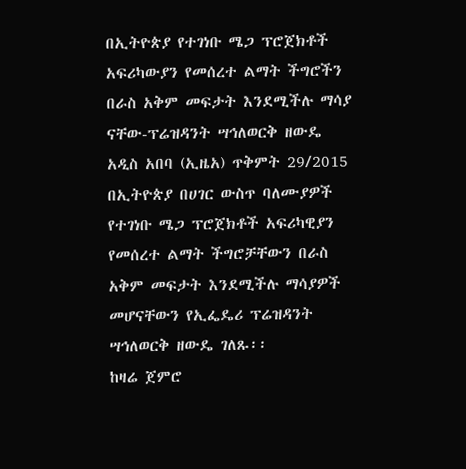በኢትዮጵያ የተገነቡ ሜጋ ፕሮጀክቶች አፍሪካውያን የመሰረተ ልማት ችግሮችን በራስ አቅም መፍታት እንደሚችሉ ማሳያ ናቸው-ፕሬዝዳንት ሣኅለወርቅ ዘውዴ
አዲስ አበባ (ኢዜአ) ጥቅምት 29/2015 በኢትዮጵያ በሀገር ውስጥ ባለሙያዎች የተገነቡ ሜጋ ፕሮጀክቶች አፍሪካዊያን የመሰረተ ልማት ችግሮቻቸውን በራስ አቅም መፍታት እንደሚችሉ ማሳያዎች መሆናቸውን የኢፌዴሪ ፕሬዝዳንት ሣኅለወርቅ ዘውዴ ገለጹ፡፡
ከዛሬ ጀምሮ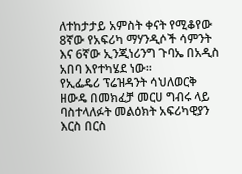ለተከታታይ አምስት ቀናት የሚቆየው 8ኛው የአፍሪካ ማሃንዲሶች ሳምንት እና 6ኛው ኢንጂነሪንግ ጉባኤ በአዲስ አበባ እየተካሄደ ነው፡፡
የኢፌዴሪ ፕሬዝዳንት ሳህለወርቅ ዘውዴ በመክፈቻ መርሀ ግብሩ ላይ ባስተላለፉት መልዕክት አፍሪካዊያን እርስ በርስ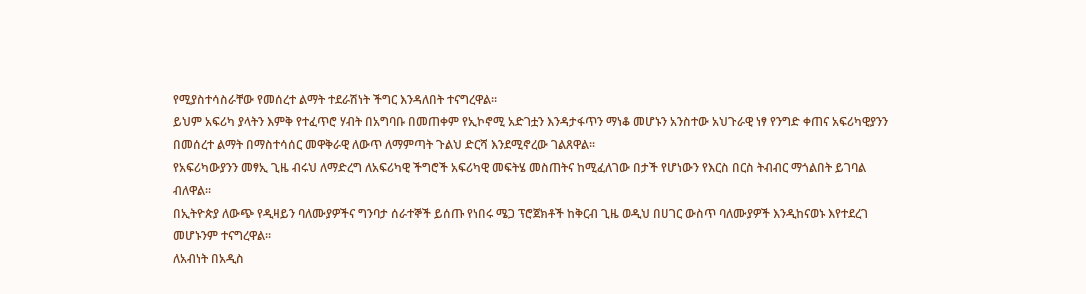የሚያስተሳስራቸው የመሰረተ ልማት ተደራሽነት ችግር እንዳለበት ተናግረዋል፡፡
ይህም አፍሪካ ያላትን እምቅ የተፈጥሮ ሃብት በአግባቡ በመጠቀም የኢኮኖሚ አድገቷን እንዳታፋጥን ማነቆ መሆኑን አንስተው አህጉራዊ ነፃ የንግድ ቀጠና አፍሪካዊያንን በመሰረተ ልማት በማስተሳሰር መዋቅራዊ ለውጥ ለማምጣት ጉልህ ድርሻ እንደሚኖረው ገልጸዋል፡፡
የአፍሪካውያንን መፃኢ ጊዜ ብሩህ ለማድረግ ለአፍሪካዊ ችግሮች አፍሪካዊ መፍትሄ መስጠትና ከሚፈለገው በታች የሆነውን የእርስ በርስ ትብብር ማጎልበት ይገባል ብለዋል፡፡
በኢትዮጵያ ለውጭ የዲዛይን ባለሙያዎችና ግንባታ ሰራተኞች ይሰጡ የነበሩ ሜጋ ፕሮጀክቶች ከቅርብ ጊዜ ወዲህ በሀገር ውስጥ ባለሙያዎች እንዲከናወኑ እየተደረገ መሆኑንም ተናግረዋል፡፡
ለአብነት በአዲስ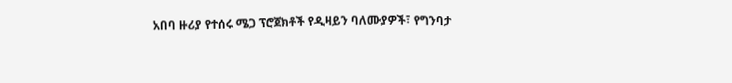አበባ ዙሪያ የተሰሩ ሜጋ ፕሮጀክቶች የዲዛይን ባለሙያዎች፣ የግንባታ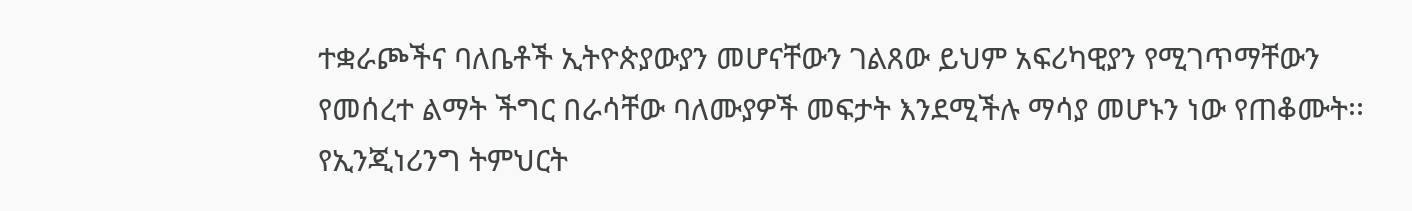ተቋራጮችና ባለቤቶች ኢትዮጵያውያን መሆናቸውን ገልጸው ይህም አፍሪካዊያን የሚገጥማቸውን የመሰረተ ልማት ችግር በራሳቸው ባለሙያዎች መፍታት እንደሚችሉ ማሳያ መሆኑን ነው የጠቆሙት፡፡
የኢንጂነሪንግ ትምህርት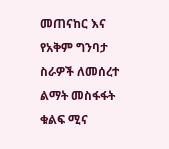መጠናከር እና የአቅም ግንባታ ስራዎች ለመሰረተ ልማት መስፋፋት ቁልፍ ሚና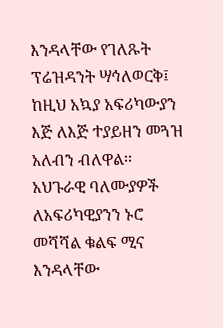እንዳላቸው የገለጹት ፕሬዝዳንት ሣኅለወርቅ፤ ከዚህ አኳያ አፍሪካውያን እጅ ለእጅ ተያይዘን መጓዝ አለብን ብለዋል፡፡
አህጉራዊ ባለሙያዎች ለአፍሪካዊያንን ኑሮ መሻሻል ቁልፍ ሚና እንዳላቸው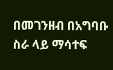በመገንዘብ በአግባቡ ስራ ላይ ማሳተፍ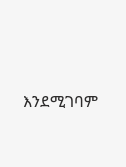እንደሚገባም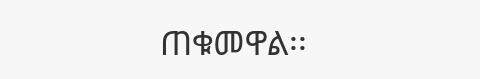ጠቁመዋል፡፡